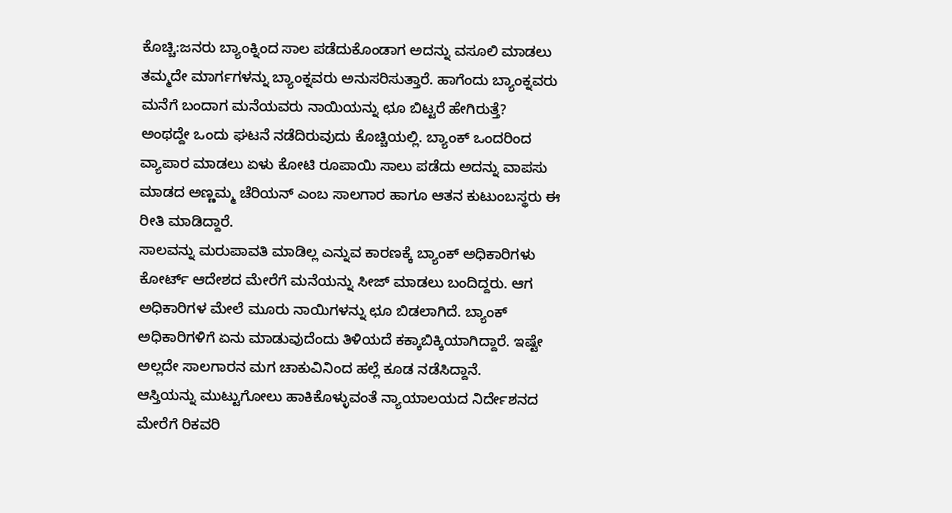ಕೊಚ್ಚಿ:ಜನರು ಬ್ಯಾಂಕ್ನಿಂದ ಸಾಲ ಪಡೆದುಕೊಂಡಾಗ ಅದನ್ನು ವಸೂಲಿ ಮಾಡಲು ತಮ್ಮದೇ ಮಾರ್ಗಗಳನ್ನು ಬ್ಯಾಂಕ್ನವರು ಅನುಸರಿಸುತ್ತಾರೆ. ಹಾಗೆಂದು ಬ್ಯಾಂಕ್ನವರು ಮನೆಗೆ ಬಂದಾಗ ಮನೆಯವರು ನಾಯಿಯನ್ನು ಛೂ ಬಿಟ್ಟರೆ ಹೇಗಿರುತ್ತೆ?
ಅಂಥದ್ದೇ ಒಂದು ಘಟನೆ ನಡೆದಿರುವುದು ಕೊಚ್ಚಿಯಲ್ಲಿ. ಬ್ಯಾಂಕ್ ಒಂದರಿಂದ ವ್ಯಾಪಾರ ಮಾಡಲು ಏಳು ಕೋಟಿ ರೂಪಾಯಿ ಸಾಲು ಪಡೆದು ಅದನ್ನು ವಾಪಸು ಮಾಡದ ಅಣ್ಣಮ್ಮ ಚೆರಿಯನ್ ಎಂಬ ಸಾಲಗಾರ ಹಾಗೂ ಆತನ ಕುಟುಂಬಸ್ಥರು ಈ ರೀತಿ ಮಾಡಿದ್ದಾರೆ.
ಸಾಲವನ್ನು ಮರುಪಾವತಿ ಮಾಡಿಲ್ಲ ಎನ್ನುವ ಕಾರಣಕ್ಕೆ ಬ್ಯಾಂಕ್ ಅಧಿಕಾರಿಗಳು ಕೋರ್ಟ್ ಆದೇಶದ ಮೇರೆಗೆ ಮನೆಯನ್ನು ಸೀಜ್ ಮಾಡಲು ಬಂದಿದ್ದರು. ಆಗ ಅಧಿಕಾರಿಗಳ ಮೇಲೆ ಮೂರು ನಾಯಿಗಳನ್ನು ಛೂ ಬಿಡಲಾಗಿದೆ. ಬ್ಯಾಂಕ್ ಅಧಿಕಾರಿಗಳಿಗೆ ಏನು ಮಾಡುವುದೆಂದು ತಿಳಿಯದೆ ಕಕ್ಕಾಬಿಕ್ಕಿಯಾಗಿದ್ದಾರೆ. ಇಷ್ಟೇ ಅಲ್ಲದೇ ಸಾಲಗಾರನ ಮಗ ಚಾಕುವಿನಿಂದ ಹಲ್ಲೆ ಕೂಡ ನಡೆಸಿದ್ದಾನೆ.
ಆಸ್ತಿಯನ್ನು ಮುಟ್ಟುಗೋಲು ಹಾಕಿಕೊಳ್ಳುವಂತೆ ನ್ಯಾಯಾಲಯದ ನಿರ್ದೇಶನದ ಮೇರೆಗೆ ರಿಕವರಿ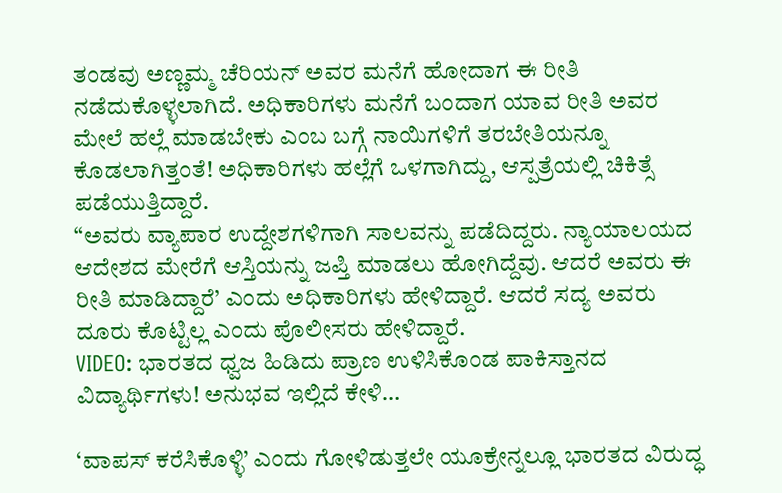ತಂಡವು ಅಣ್ಣಮ್ಮ ಚೆರಿಯನ್ ಅವರ ಮನೆಗೆ ಹೋದಾಗ ಈ ರೀತಿ ನಡೆದುಕೊಳ್ಳಲಾಗಿದೆ. ಅಧಿಕಾರಿಗಳು ಮನೆಗೆ ಬಂದಾಗ ಯಾವ ರೀತಿ ಅವರ ಮೇಲೆ ಹಲ್ಲೆ ಮಾಡಬೇಕು ಎಂಬ ಬಗ್ಗೆ ನಾಯಿಗಳಿಗೆ ತರಬೇತಿಯನ್ನೂ ಕೊಡಲಾಗಿತ್ತಂತೆ! ಅಧಿಕಾರಿಗಳು ಹಲ್ಲೆಗೆ ಒಳಗಾಗಿದ್ದು, ಆಸ್ಪತ್ರೆಯಲ್ಲಿ ಚಿಕಿತ್ಸೆ ಪಡೆಯುತ್ತಿದ್ದಾರೆ.
“ಅವರು ವ್ಯಾಪಾರ ಉದ್ದೇಶಗಳಿಗಾಗಿ ಸಾಲವನ್ನು ಪಡೆದಿದ್ದರು. ನ್ಯಾಯಾಲಯದ ಆದೇಶದ ಮೇರೆಗೆ ಆಸ್ತಿಯನ್ನು ಜಪ್ತಿ ಮಾಡಲು ಹೋಗಿದ್ದೆವು. ಆದರೆ ಅವರು ಈ ರೀತಿ ಮಾಡಿದ್ದಾರೆ’ ಎಂದು ಅಧಿಕಾರಿಗಳು ಹೇಳಿದ್ದಾರೆ. ಆದರೆ ಸದ್ಯ ಅವರು ದೂರು ಕೊಟ್ಟಿಲ್ಲ ಎಂದು ಪೊಲೀಸರು ಹೇಳಿದ್ದಾರೆ.
VIDEO: ಭಾರತದ ಧ್ವಜ ಹಿಡಿದು ಪ್ರಾಣ ಉಳಿಸಿಕೊಂಡ ಪಾಕಿಸ್ತಾನದ ವಿದ್ಯಾರ್ಥಿಗಳು! ಅನುಭವ ಇಲ್ಲಿದೆ ಕೇಳಿ…

‘ವಾಪಸ್ ಕರೆಸಿಕೊಳ್ಳಿ’ ಎಂದು ಗೋಳಿಡುತ್ತಲೇ ಯೂಕ್ರೇನ್ನಲ್ಲೂ ಭಾರತದ ವಿರುದ್ಧ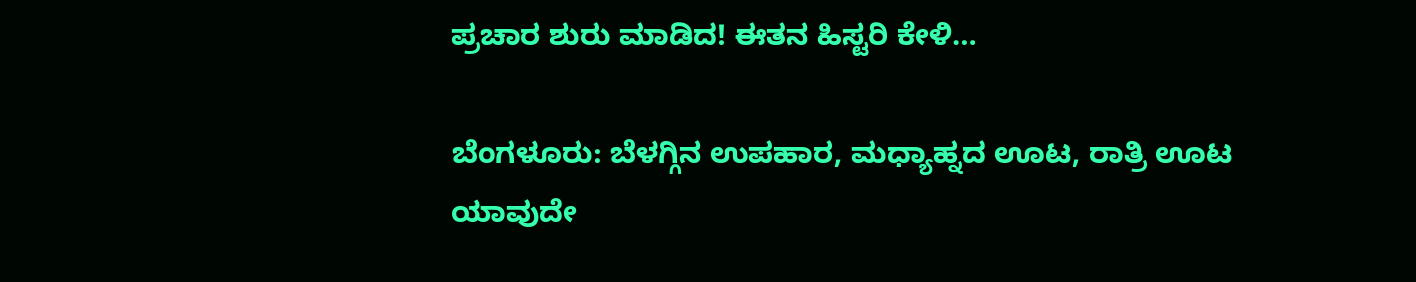ಪ್ರಚಾರ ಶುರು ಮಾಡಿದ! ಈತನ ಹಿಸ್ಟರಿ ಕೇಳಿ…

ಬೆಂಗಳೂರು: ಬೆಳಗ್ಗಿನ ಉಪಹಾರ, ಮಧ್ಯಾಹ್ನದ ಊಟ, ರಾತ್ರಿ ಊಟ ಯಾವುದೇ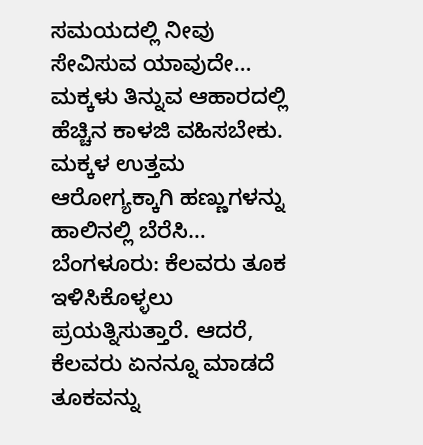ಸಮಯದಲ್ಲಿ ನೀವು ಸೇವಿಸುವ ಯಾವುದೇ…
ಮಕ್ಕಳು ತಿನ್ನುವ ಆಹಾರದಲ್ಲಿ ಹೆಚ್ಚಿನ ಕಾಳಜಿ ವಹಿಸಬೇಕು. ಮಕ್ಕಳ ಉತ್ತಮ ಆರೋಗ್ಯಕ್ಕಾಗಿ ಹಣ್ಣುಗಳನ್ನು ಹಾಲಿನಲ್ಲಿ ಬೆರೆಸಿ…
ಬೆಂಗಳೂರು: ಕೆಲವರು ತೂಕ ಇಳಿಸಿಕೊಳ್ಳಲು ಪ್ರಯತ್ನಿಸುತ್ತಾರೆ. ಆದರೆ, ಕೆಲವರು ಏನನ್ನೂ ಮಾಡದೆ ತೂಕವನ್ನು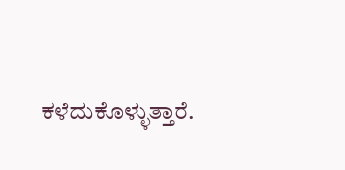ಕಳೆದುಕೊಳ್ಳುತ್ತಾರೆ.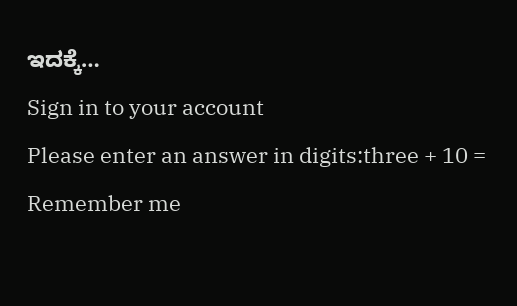ಇದಕ್ಕೆ…
Sign in to your account
Please enter an answer in digits:three + 10 =
Remember me